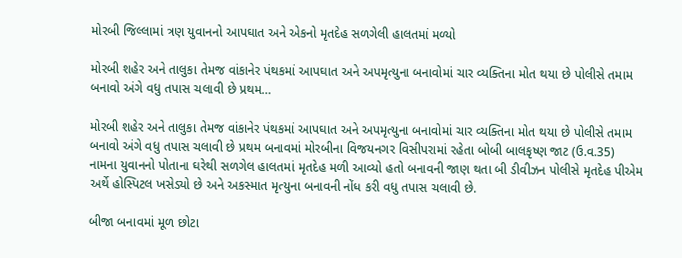મોરબી જિલ્લામાં ત્રણ યુવાનનો આપઘાત અને એકનો મૃતદેહ સળગેલી હાલતમાં મળ્યો

મોરબી શહેર અને તાલુકા તેમજ વાંકાનેર પંથકમાં આપઘાત અને અપમૃત્યુના બનાવોમાં ચાર વ્યક્તિના મોત થયા છે પોલીસે તમામ બનાવો અંગે વધુ તપાસ ચલાવી છે પ્રથમ…

મોરબી શહેર અને તાલુકા તેમજ વાંકાનેર પંથકમાં આપઘાત અને અપમૃત્યુના બનાવોમાં ચાર વ્યક્તિના મોત થયા છે પોલીસે તમામ બનાવો અંગે વધુ તપાસ ચલાવી છે પ્રથમ બનાવમાં મોરબીના વિજયનગર વિસીપરામાં રહેતા બોબી બાલકૃષ્ણ જાટ (ઉ.વ.35) નામના યુવાનનો પોતાના ઘરેથી સળગેલ હાલતમાં મૃતદેહ મળી આવ્યો હતો બનાવની જાણ થતા બી ડીવીઝન પોલીસે મૃતદેહ પીએમ અર્થે હોસ્પિટલ ખસેડ્યો છે અને અકસ્માત મૃત્યુના બનાવની નોંધ કરી વધુ તપાસ ચલાવી છે.

બીજા બનાવમાં મૂળ છોટા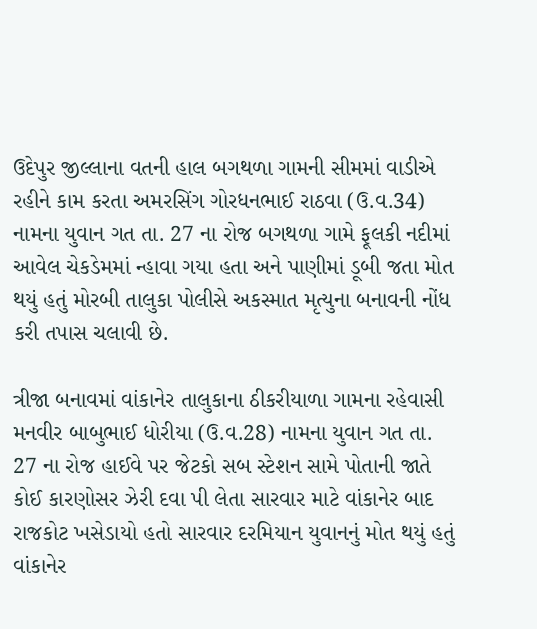ઉદેપુર જીલ્લાના વતની હાલ બગથળા ગામની સીમમાં વાડીએ રહીને કામ કરતા અમરસિંગ ગોરધનભાઈ રાઠવા (ઉ.વ.34) નામના યુવાન ગત તા. 27 ના રોજ બગથળા ગામે ફૂલકી નદીમાં આવેલ ચેકડેમમાં ન્હાવા ગયા હતા અને પાણીમાં ડૂબી જતા મોત થયું હતું મોરબી તાલુકા પોલીસે અકસ્માત મૃત્યુના બનાવની નોંધ કરી તપાસ ચલાવી છે.

ત્રીજા બનાવમાં વાંકાનેર તાલુકાના ઠીકરીયાળા ગામના રહેવાસી મનવીર બાબુભાઈ ધોરીયા (ઉ.વ.28) નામના યુવાન ગત તા. 27 ના રોજ હાઈવે પર જેટકો સબ સ્ટેશન સામે પોતાની જાતે કોઈ કારણોસર ઝેરી દવા પી લેતા સારવાર માટે વાંકાનેર બાદ રાજકોટ ખસેડાયો હતો સારવાર દરમિયાન યુવાનનું મોત થયું હતું વાંકાનેર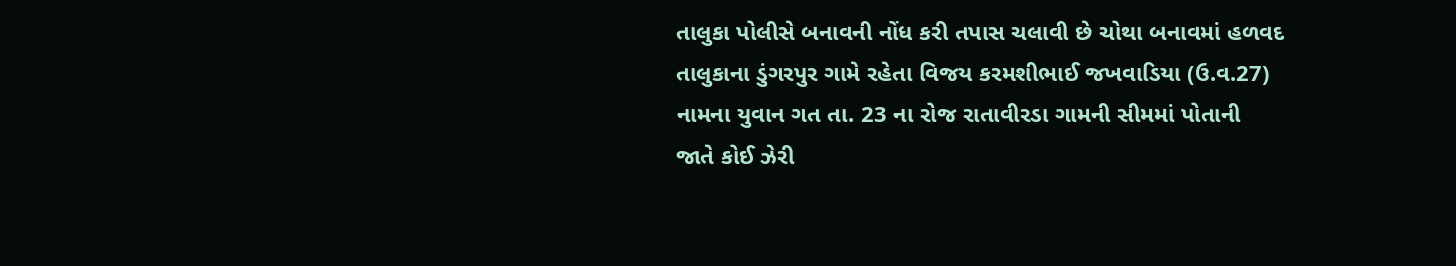તાલુકા પોલીસે બનાવની નોંધ કરી તપાસ ચલાવી છે ચોથા બનાવમાં હળવદ તાલુકાના ડુંગરપુર ગામે રહેતા વિજય કરમશીભાઈ જખવાડિયા (ઉ.વ.27) નામના યુવાન ગત તા. 23 ના રોજ રાતાવીરડા ગામની સીમમાં પોતાની જાતે કોઈ ઝેરી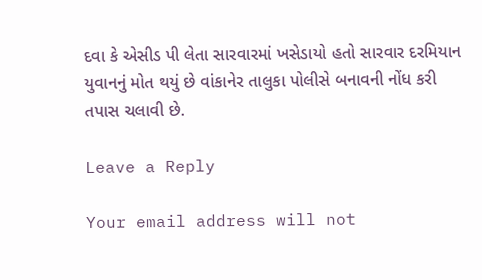દવા કે એસીડ પી લેતા સારવારમાં ખસેડાયો હતો સારવાર દરમિયાન યુવાનનું મોત થયું છે વાંકાનેર તાલુકા પોલીસે બનાવની નોંધ કરી તપાસ ચલાવી છે.

Leave a Reply

Your email address will not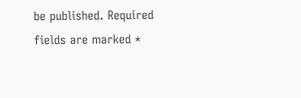be published. Required fields are marked *